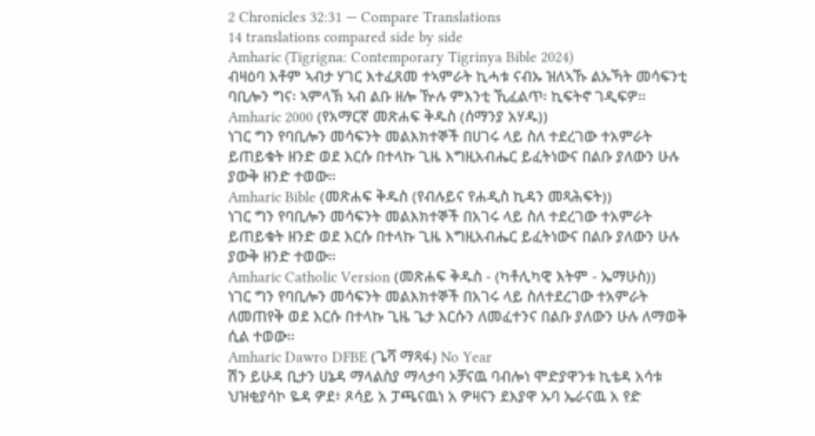2 Chronicles 32:31 — Compare Translations
14 translations compared side by side
Amharic (Tigrigna: Contemporary Tigrinya Bible 2024)
ብዛዕባ እቶም ኣብታ ሃገር እተፈጸመ ተኣምራት ኪሓቱ ናብኡ ዝለኣኹ ልኡኻት መሳፍንቲ ባቢሎን ግና፡ ኣምላኽ ኣብ ልቡ ዘሎ ዅሉ ምእንቲ ኺፈልጥ፡ ኪፍትኖ ገዲፍዎ።
Amharic 2000 (የአማርኛ መጽሐፍ ቅዱስ (ሰማንያ አሃዱ))
ነገር ግን የባቢሎን መሳፍንት መልእክተኞች በሀገሩ ላይ ስለ ተደረገው ተአምራት ይጠይቁት ዘንድ ወደ እርሱ በተላኩ ጊዜ እግዚአብሔር ይፈትነውና በልቡ ያለውን ሁሉ ያውቅ ዘንድ ተወው።
Amharic Bible (መጽሐፍ ቅዱስ (የብሉይና የሐዲስ ኪዳን መጻሕፍት))
ነገር ግን የባቢሎን መሳፍንት መልእክተኞች በአገሩ ላይ ስለ ተደረገው ተአምራት ይጠይቁት ዘንድ ወደ እርሱ በተላኩ ጊዜ እግዚአብሔር ይፈትነውና በልቡ ያለውን ሁሉ ያውቅ ዘንድ ተወው።
Amharic Catholic Version (መጽሐፍ ቅዱስ - (ካቶሊካዊ እትም - ኤማሁስ))
ነገር ግን የባቢሎን መሳፍንት መልእክተኞች በአገሩ ላይ ስለተደረገው ተአምራት ለመጠየቅ ወደ እርሱ በተላኩ ጊዜ ጌታ እርሱን ለመፈተንና በልቡ ያለውን ሁሉ ለማወቅ ሲል ተወው።
Amharic Dawro DFBE (ጌሻ ማጻፋ) No Year
ሽን ይሁዳ ቢታን ሀኔዳ ማላልስያ ማላታባ ኦቻናዉ ባብሎነ ሞድያዋንቱ ኪቴዳ አሳቱ ህዝቂያሳኮ ዬዳ ዎደ፥ ጾሳይ አ ፓጫናዉነ አ ዎዛናን ደእያዋ ኡባ ኤራናዉ አ የድ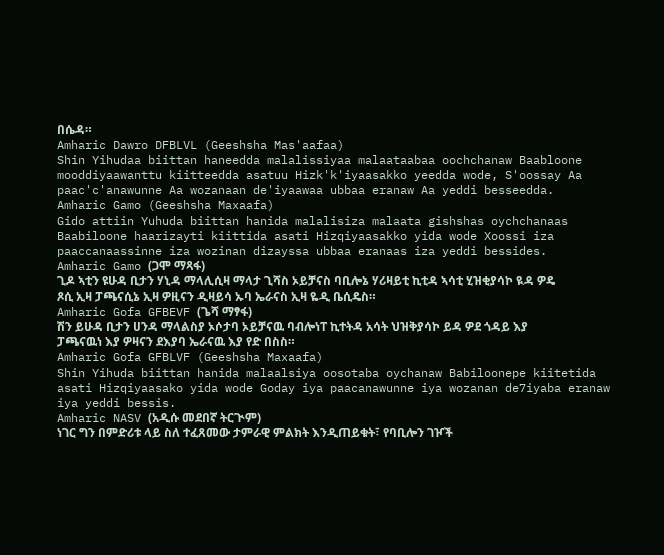በሴዳ።
Amharic Dawro DFBLVL (Geeshsha Mas'aafaa)
Shin Yihudaa biittan haneedda malalissiyaa malaataabaa oochchanaw Baabloone mooddiyaawanttu kiitteedda asatuu Hizk'k'iyaasakko yeedda wode, S'oossay Aa paac'c'anawunne Aa wozanaan de'iyaawaa ubbaa eranaw Aa yeddi besseedda.
Amharic Gamo (Geeshsha Maxaafa)
Gido attiin Yuhuda biittan hanida malalisiza malaata gishshas oychchanaas Baabiloone haarizayti kiittida asati Hizqiyaasakko yida wode Xoossi iza paaccanaassinne iza wozinan dizayssa ubbaa eranaas iza yeddi bessides.
Amharic Gamo (ጋሞ ማጻፋ)
ጊዶ ኣቲን ዩሁዳ ቢታን ሃኒዳ ማላሊሲዛ ማላታ ጊሻስ ኦይቻናስ ባቢሎኔ ሃሪዛይቲ ኪቲዳ ኣሳቲ ሂዝቂያሳኮ ዪዳ ዎዴ ጾሲ ኢዛ ፓጫናሲኔ ኢዛ ዎዚናን ዲዛይሳ ኡባ ኤራናስ ኢዛ ዬዲ ቤሲዴስ።
Amharic Gofa GFBEVF (ጌሻ ማፃፋ)
ሽን ይሁዳ ቢታን ሀንዳ ማላልስያ ኦሶታባ ኦይቻናዉ ባብሎነፐ ኪተትዳ አሳት ህዝቅያሳኮ ይዳ ዎደ ጎዳይ እያ ፓጫናዉነ እያ ዎዛናን ደእያባ ኤራናዉ እያ የድ በስስ።
Amharic Gofa GFBLVF (Geeshsha Maxaafa)
Shin Yihuda biittan hanida malaalsiya oosotaba oychanaw Babiloonepe kiitetida asati Hizqiyaasako yida wode Goday iya paacanawunne iya wozanan de7iyaba eranaw iya yeddi bessis.
Amharic NASV (አዲሱ መደበኛ ትርጒም)
ነገር ግን በምድሪቱ ላይ ስለ ተፈጸመው ታምራዊ ምልክት እንዲጠይቁት፣ የባቢሎን ገዦች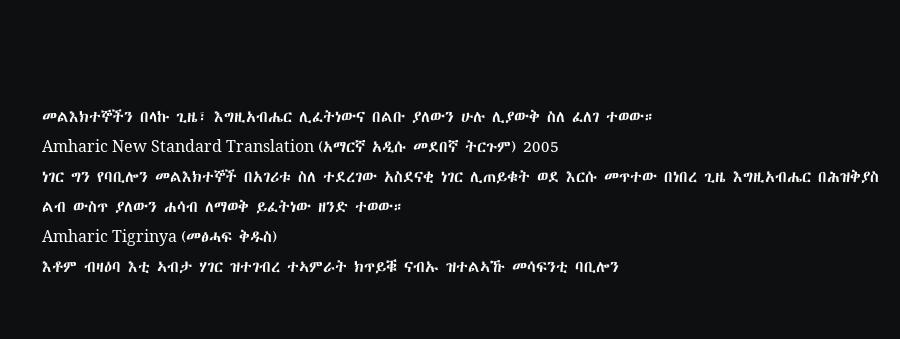መልእክተኞችን በላኩ ጊዜ፣ እግዚአብሔር ሊፈትነውና በልቡ ያለውን ሁሉ ሊያውቅ ስለ ፈለገ ተወው።
Amharic New Standard Translation (አማርኛ አዲሱ መደበኛ ትርጉም) 2005
ነገር ግን የባቢሎን መልእክተኞች በአገሪቱ ስለ ተደረገው አስደናቂ ነገር ሊጠይቁት ወደ እርሱ መጥተው በነበረ ጊዜ እግዚአብሔር በሕዝቅያስ ልብ ውስጥ ያለውን ሐሳብ ለማወቅ ይፈትነው ዘንድ ተወው።
Amharic Tigrinya (መፅሓፍ ቅዱስ)
እቶም ብዛዕባ እቲ ኣብታ ሃገር ዝተገብረ ተኣምራት ክጥይቑ ናብኡ ዝተልኣኹ መሳፍንቲ ባቢሎን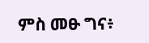ምስ መፁ ግና፥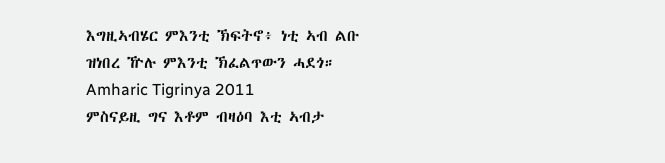እግዚኣብሄር ምእንቲ ኽፍትኖ፥ ነቲ ኣብ ልቡ ዝነበረ ዅሉ ምእንቲ ኽፈልጥውን ሓደጎ።
Amharic Tigrinya 2011
ምስናይዚ ግና እቶም ብዛዕባ እቲ ኣብታ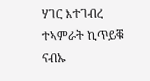ሃገር እተገብረ ተኣምራት ኪጥይቑ ናብኡ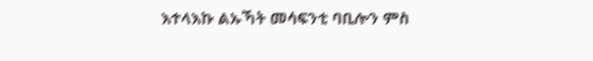እተላእኩ ልኡኻት መሳፍንቲ ባቢሎን ምስ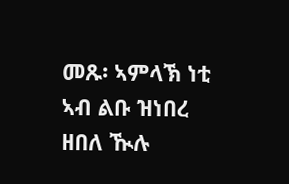መጹ፡ ኣምላኽ ነቲ ኣብ ልቡ ዝነበረ ዘበለ ዂሉ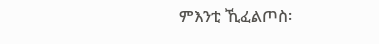ምእንቲ ኺፈልጦስ፡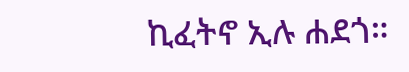ኪፈትኖ ኢሉ ሐደጎ።